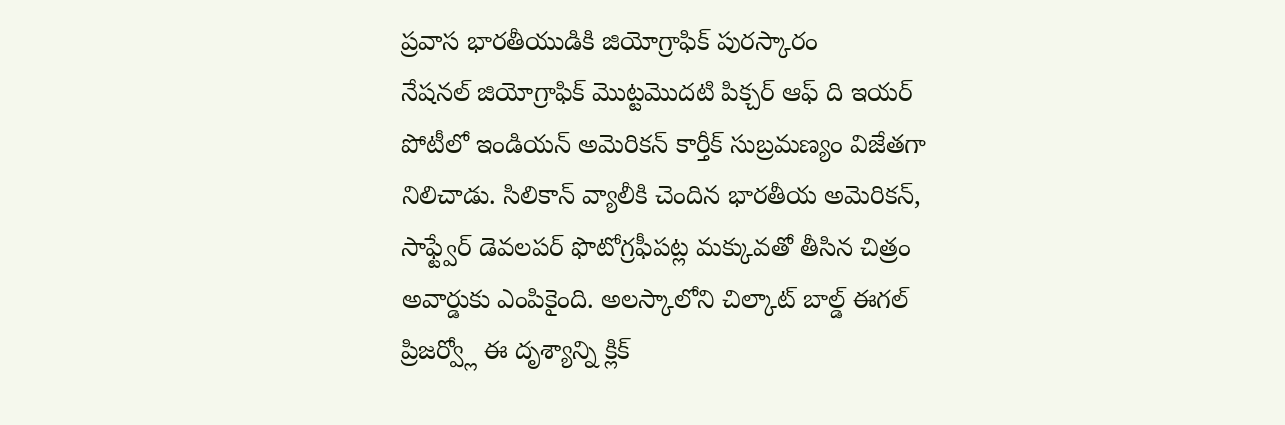ప్రవాస భారతీయుడికి జియోగ్రాఫిక్ పురస్కారం
నేషనల్ జియోగ్రాఫిక్ మొట్టమొదటి పిక్చర్ ఆఫ్ ది ఇయర్ పోటీలో ఇండియన్ అమెరికన్ కార్తీక్ సుబ్రమణ్యం విజేతగా నిలిచాడు. సిలికాన్ వ్యాలీకి చెందిన భారతీయ అమెరికన్, సాఫ్ట్వేర్ డెవలపర్ ఫొటోగ్రఫీపట్ల మక్కువతో తీసిన చిత్రం అవార్డుకు ఎంపికైంది. అలస్కాలోని చిల్కాట్ బాల్డ్ ఈగల్ ప్రిజర్వ్లో ఈ దృశ్యాన్ని క్లిక్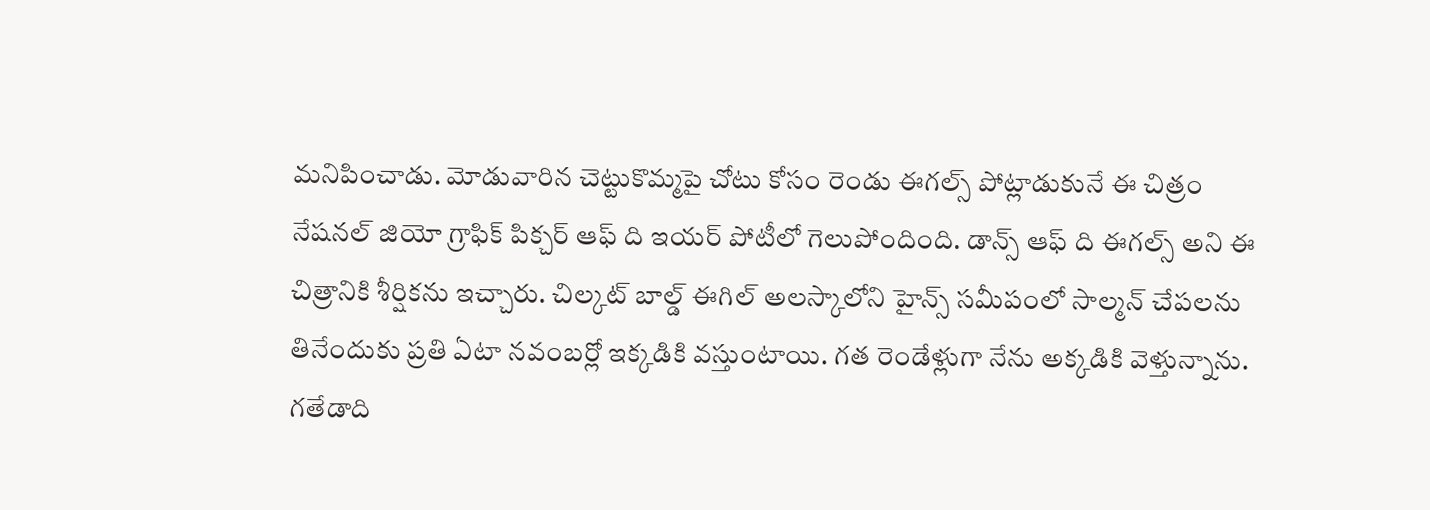మనిపించాడు. మోడువారిన చెట్టుకొమ్మపై చోటు కోసం రెండు ఈగల్స్ పోట్లాడుకునే ఈ చిత్రం నేషనల్ జియో గ్రాఫిక్ పిక్చర్ ఆఫ్ ది ఇయర్ పోటీలో గెలుపోందింది. డాన్స్ ఆఫ్ ది ఈగల్స్ అని ఈ చిత్రానికి శీర్షికను ఇచ్చారు. చిల్కట్ బాల్డ్ ఈగిల్ అలస్కాలోని హైన్స్ సమీపంలో సాల్మన్ చేపలను తినేందుకు ప్రతి ఏటా నవంబర్లో ఇక్కడికి వస్తుంటాయి. గత రెండేళ్లుగా నేను అక్కడికి వెళ్తున్నాను. గతేడాది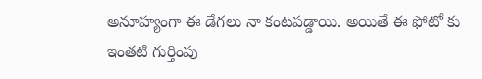అనూహ్యంగా ఈ డేగలు నా కంటపడ్డాయి. అయితే ఈ ఫోటో కు ఇంతటి గుర్తింపు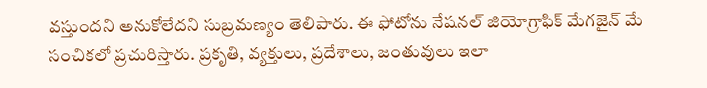వస్తుందని అనుకోలేదని సుబ్రమణ్యం తెలిపారు. ఈ ఫోటోను నేషనల్ జియోగ్రాఫిక్ మేగజైన్ మే సంచికలో ప్రచురిస్తారు. ప్రకృతి, వ్యక్తులు, ప్రదేశాలు, జంతువులు ఇలా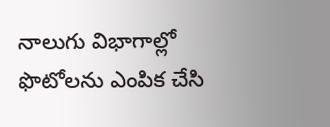నాలుగు విభాగాల్లో ఫొటోలను ఎంపిక చేసి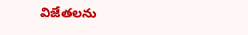విజేతలను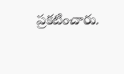ప్రకటించారు.